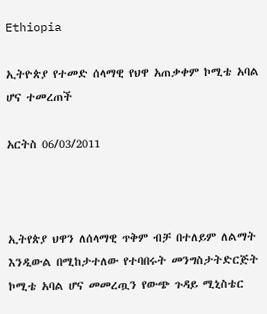Ethiopia

ኢትዮጵያ የተመድ ሰላማዊ የህዋ አጠቃቀም ኮሚቴ አባል ሆና ተመረጠች

አርትስ 06/03/2011



ኢትየጵያ ህዋን ለሰላማዊ ጥቅም ብቻ በተለይም ለልማት እንዲውል በሚከታተለው የተባበሩት መንግስታትድርጅት ኮሚቴ አባል ሆና መመረጧን የውጭ ጉዳይ ሚኒስቴር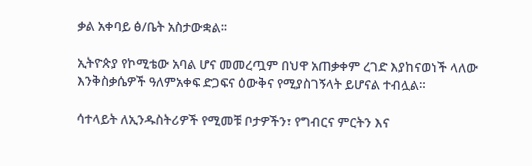ቃል አቀባይ ፅ/ቤት አስታውቋል፡፡

ኢትዮጵያ የኮሚቴው አባል ሆና መመረጧም በህዋ አጠቃቀም ረገድ እያከናወነች ላለው እንቅስቃሴዎች ዓለምአቀፍ ድጋፍና ዕውቅና የሚያስገኝላት ይሆናል ተብሏል።

ሳተላይት ለኢንዱስትሪዎች የሚመቹ ቦታዎችን፣ የግብርና ምርትን እና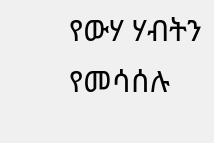የውሃ ሃብትን የመሳሰሉ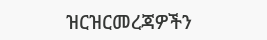ዝርዝርመረጃዎችን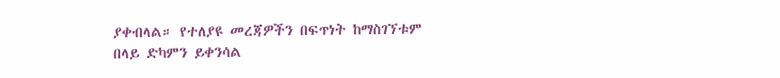ያቀብላል። የተለያዩ መረጃዎችን በፍጥነት ከማስገኘቱም በላይ ድካምን ይቀንሳል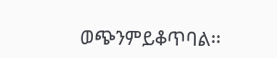ወጭንምይቆጥባል፡፡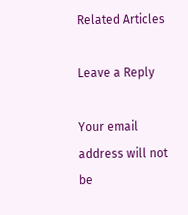Related Articles

Leave a Reply

Your email address will not be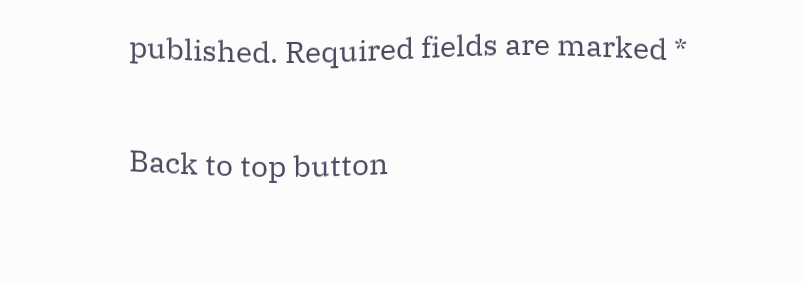published. Required fields are marked *

Back to top button